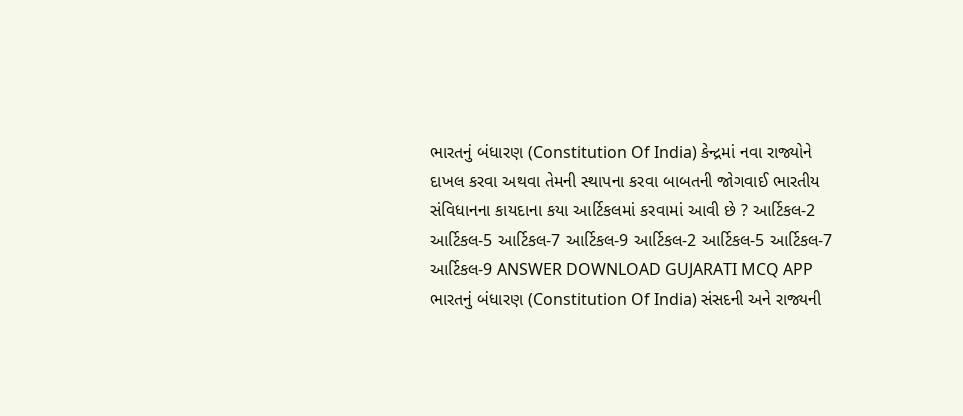ભારતનું બંધારણ (Constitution Of India) કેન્દ્રમાં નવા રાજ્યોને દાખલ કરવા અથવા તેમની સ્થાપના કરવા બાબતની જોગવાઈ ભારતીય સંવિધાનના કાયદાના કયા આર્ટિકલમાં કરવામાં આવી છે ? આર્ટિકલ-2 આર્ટિકલ-5 આર્ટિકલ-7 આર્ટિકલ-9 આર્ટિકલ-2 આર્ટિકલ-5 આર્ટિકલ-7 આર્ટિકલ-9 ANSWER DOWNLOAD GUJARATI MCQ APP
ભારતનું બંધારણ (Constitution Of India) સંસદની અને રાજ્યની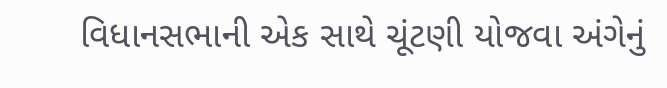વિધાનસભાની એક સાથે ચૂંટણી યોજવા અંગેનું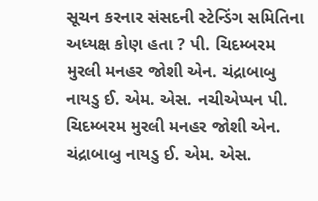સૂચન કરનાર સંસદની સ્ટેન્ડિંગ સમિતિના અધ્યક્ષ કોણ હતા ? પી. ચિદમ્બરમ મુરલી મનહર જોશી એન. ચંદ્રાબાબુ નાયડુ ઈ. એમ. એસ. નચીએપ્પન પી. ચિદમ્બરમ મુરલી મનહર જોશી એન. ચંદ્રાબાબુ નાયડુ ઈ. એમ. એસ.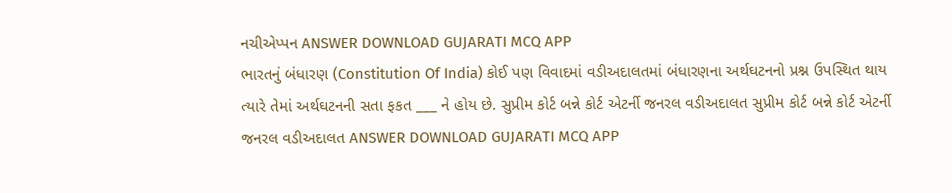નચીએપ્પન ANSWER DOWNLOAD GUJARATI MCQ APP
ભારતનું બંધારણ (Constitution Of India) કોઈ પણ વિવાદમાં વડીઅદાલતમાં બંધારણના અર્થઘટનનો પ્રશ્ન ઉપસ્થિત થાય ત્યારે તેમાં અર્થઘટનની સતા ફકત ___ ને હોય છે. સુપ્રીમ કોર્ટ બન્ને કોર્ટ એટર્ની જનરલ વડીઅદાલત સુપ્રીમ કોર્ટ બન્ને કોર્ટ એટર્ની જનરલ વડીઅદાલત ANSWER DOWNLOAD GUJARATI MCQ APP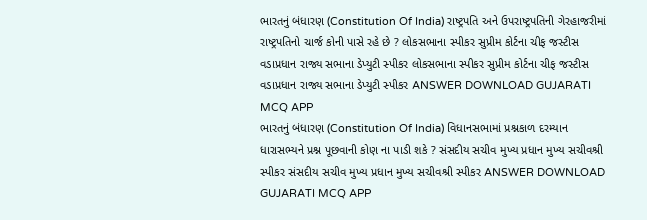ભારતનું બંધારણ (Constitution Of India) રાષ્ટ્રપતિ અને ઉપરાષ્ટ્રપતિની ગેરહાજરીમાં રાષ્ટ્રપતિનો ચાર્જ કોની પાસે રહે છે ? લોકસભાના સ્પીકર સુપ્રીમ કોર્ટના ચીફ જસ્ટીસ વડાપ્રધાન રાજ્ય સભાના ડેપ્યુટી સ્પીકર લોકસભાના સ્પીકર સુપ્રીમ કોર્ટના ચીફ જસ્ટીસ વડાપ્રધાન રાજ્ય સભાના ડેપ્યુટી સ્પીકર ANSWER DOWNLOAD GUJARATI MCQ APP
ભારતનું બંધારણ (Constitution Of India) વિધાનસભામાં પ્રશ્નકાળ દરમ્યાન ધારાસભ્યને પ્રશ્ન પૂછવાની કોણ ના પાડી શકે ? સંસદીય સચીવ મુખ્ય પ્રધાન મુખ્ય સચીવશ્રી સ્પીકર સંસદીય સચીવ મુખ્ય પ્રધાન મુખ્ય સચીવશ્રી સ્પીકર ANSWER DOWNLOAD GUJARATI MCQ APP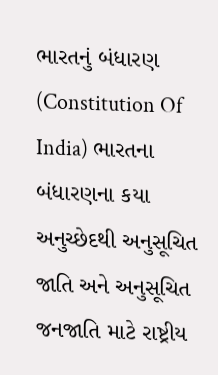ભારતનું બંધારણ (Constitution Of India) ભારતના બંધારણના કયા અનુચ્છેદથી અનુસૂચિત જાતિ અને અનુસૂચિત જનજાતિ માટે રાષ્ટ્રીય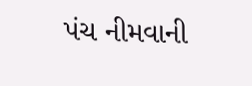પંચ નીમવાની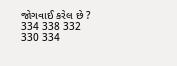જોગવાઈ કરેલ છે ? 334 338 332 330 334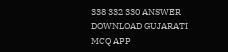338 332 330 ANSWER DOWNLOAD GUJARATI MCQ APP